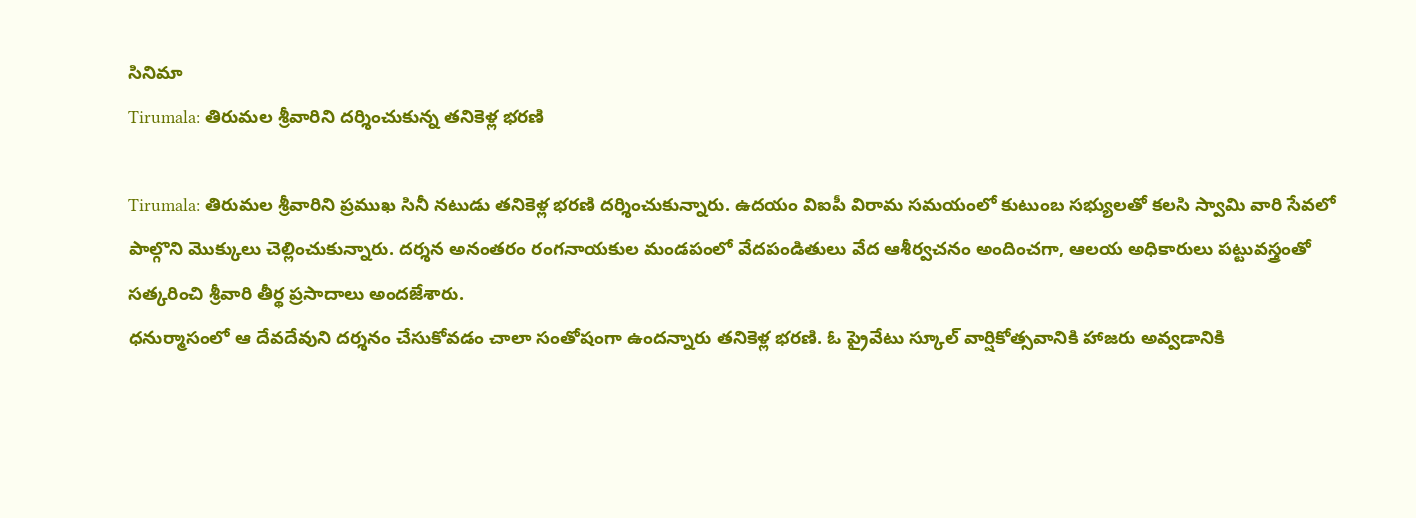సినిమా
Tirumala: తిరుమల శ్రీవారిని దర్శించుకున్న తనికెళ్ల భరణి

Tirumala: తిరుమల శ్రీవారిని ప్రముఖ సినీ నటుడు తనికెళ్ల భరణి దర్శించుకున్నారు. ఉదయం విఐపీ విరామ సమయంలో కుటుంబ సభ్యులతో కలసి స్వామి వారి సేవలో పాల్గొని మొక్కులు చెల్లించుకున్నారు. దర్శన అనంతరం రంగనాయకుల మండపంలో వేదపండితులు వేద ఆశీర్వచనం అందించగా, ఆలయ అధికారులు పట్టువస్త్రంతో సత్కరించి శ్రీవారి తీర్థ ప్రసాదాలు అందజేశారు.
ధనుర్మాసంలో ఆ దేవదేవుని దర్శనం చేసుకోవడం చాలా సంతోషంగా ఉందన్నారు తనికెళ్ల భరణి. ఓ ప్రైవేటు స్కూల్ వార్షికోత్సవానికి హాజరు అవ్వడానికి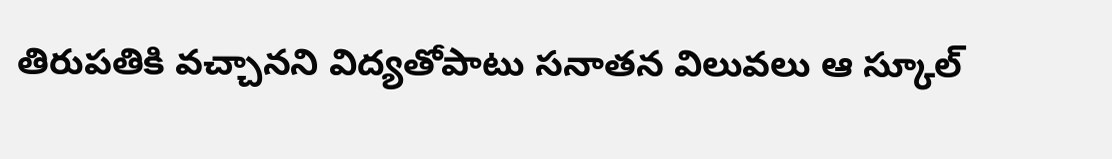తిరుపతికి వచ్చానని విద్యతోపాటు సనాతన విలువలు ఆ స్కూల్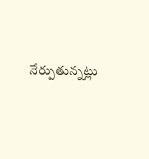నేర్పుతున్నట్లు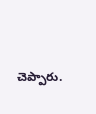చెప్పారు.